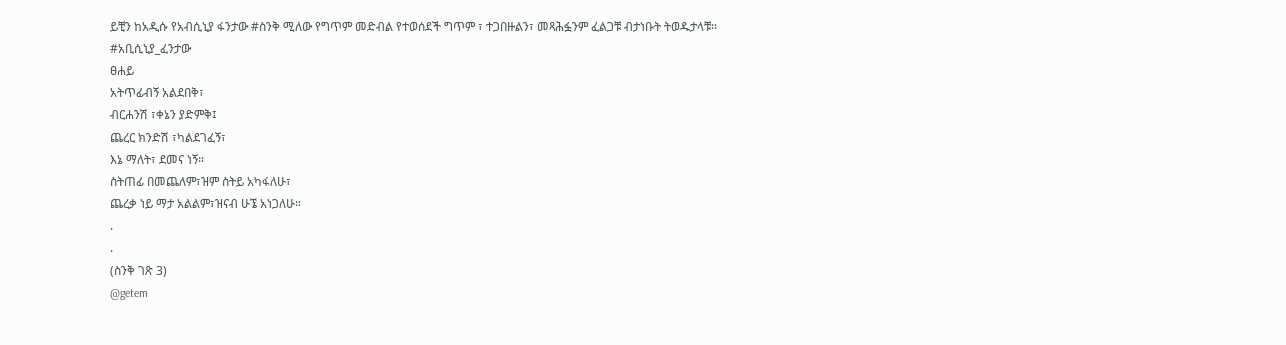ይቺን ከአዲሱ የአብሲኒያ ፋንታው #ስንቅ ሚለው የግጥም መድብል የተወሰደች ግጥም ፣ ተጋበዙልን፣ መጻሕፏንም ፈልጋቹ ብታነቡት ትወዱታላቹ።
#አቢሲኒያ_ፈንታው
ፀሐይ
አትጥፊብኝ አልደበቅ፣
ብርሐንሽ ፣ቀኔን ያድምቅ፤
ጨረር ክንድሽ ፣ካልደገፈኝ፣
እኔ ማለት፣ ደመና ነኝ።
ስትጠፊ በመጨለም፣ዝም ስትይ አካፋለሁ፣
ጨረቃ ነይ ማታ አልልም፣ዝናብ ሁኜ አነጋለሁ።
.
.
(ስንቅ ገጽ 3)
@getem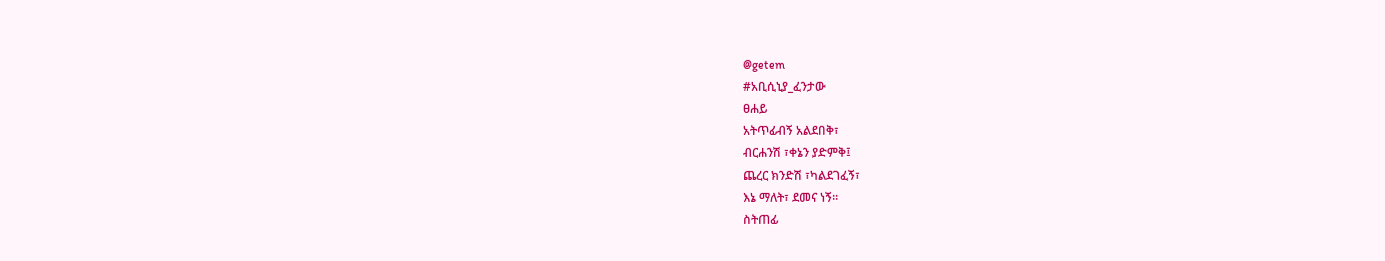@getem
#አቢሲኒያ_ፈንታው
ፀሐይ
አትጥፊብኝ አልደበቅ፣
ብርሐንሽ ፣ቀኔን ያድምቅ፤
ጨረር ክንድሽ ፣ካልደገፈኝ፣
እኔ ማለት፣ ደመና ነኝ።
ስትጠፊ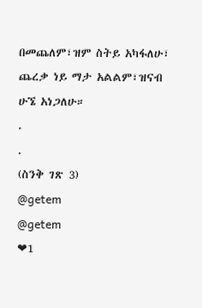በመጨለም፣ዝም ስትይ አካፋለሁ፣
ጨረቃ ነይ ማታ አልልም፣ዝናብ ሁኜ አነጋለሁ።
.
.
(ስንቅ ገጽ 3)
@getem
@getem
❤1